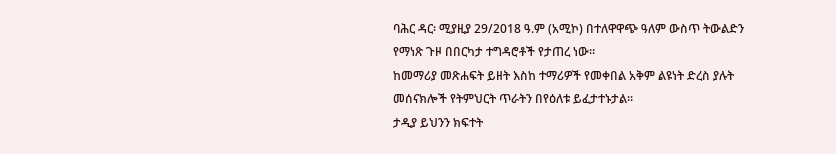ባሕር ዳር፡ ሚያዚያ 29/2018 ዓ.ም (አሚኮ) በተለዋዋጭ ዓለም ውስጥ ትውልድን የማነጽ ጉዞ በበርካታ ተግዳሮቶች የታጠረ ነው።
ከመማሪያ መጽሐፍት ይዘት እስከ ተማሪዎች የመቀበል አቅም ልዩነት ድረስ ያሉት መሰናክሎች የትምህርት ጥራትን በየዕለቱ ይፈታተኑታል።
ታዲያ ይህንን ክፍተት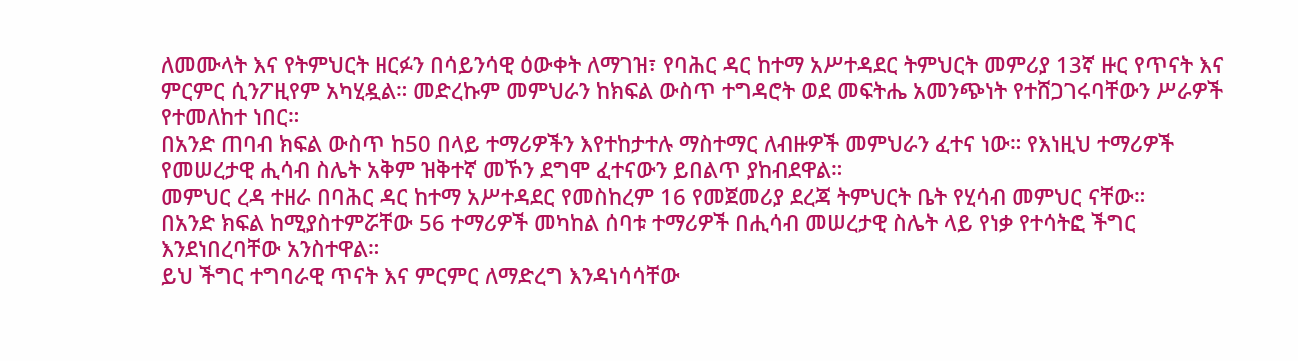ለመሙላት እና የትምህርት ዘርፉን በሳይንሳዊ ዕውቀት ለማገዝ፣ የባሕር ዳር ከተማ አሥተዳደር ትምህርት መምሪያ 13ኛ ዙር የጥናት እና ምርምር ሲንፖዚየም አካሂዷል። መድረኩም መምህራን ከክፍል ውስጥ ተግዳሮት ወደ መፍትሔ አመንጭነት የተሸጋገሩባቸውን ሥራዎች የተመለከተ ነበር።
በአንድ ጠባብ ክፍል ውስጥ ከ50 በላይ ተማሪዎችን እየተከታተሉ ማስተማር ለብዙዎች መምህራን ፈተና ነው። የእነዚህ ተማሪዎች የመሠረታዊ ሒሳብ ስሌት አቅም ዝቅተኛ መኾን ደግሞ ፈተናውን ይበልጥ ያከብደዋል።
መምህር ረዳ ተዘራ በባሕር ዳር ከተማ አሥተዳደር የመስከረም 16 የመጀመሪያ ደረጃ ትምህርት ቤት የሂሳብ መምህር ናቸው።
በአንድ ክፍል ከሚያስተምሯቸው 56 ተማሪዎች መካከል ሰባቱ ተማሪዎች በሒሳብ መሠረታዊ ስሌት ላይ የነቃ የተሳትፎ ችግር እንደነበረባቸው አንስተዋል።
ይህ ችግር ተግባራዊ ጥናት እና ምርምር ለማድረግ እንዳነሳሳቸው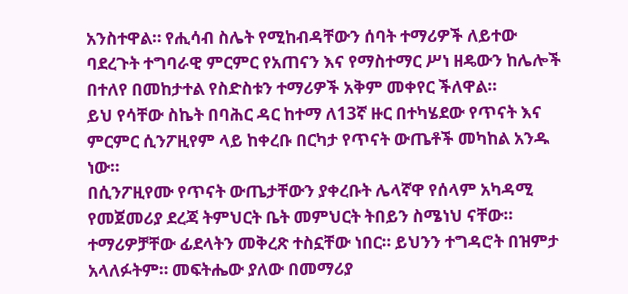አንስተዋል። የሒሳብ ስሌት የሚከብዳቸውን ሰባት ተማሪዎች ለይተው ባደረጉት ተግባራዊ ምርምር የአጠናን እና የማስተማር ሥነ ዘዴውን ከሌሎች በተለየ በመከታተል የስድስቱን ተማሪዎች አቅም መቀየር ችለዋል።
ይህ የሳቸው ስኬት በባሕር ዳር ከተማ ለ13ኛ ዙር በተካሄደው የጥናት እና ምርምር ሲንፖዚየም ላይ ከቀረቡ በርካታ የጥናት ውጤቶች መካከል አንዱ ነው።
በሲንፖዚየሙ የጥናት ውጤታቸውን ያቀረቡት ሌላኛዋ የሰላም አካዳሚ የመጀመሪያ ደረጃ ትምህርት ቤት መምህርት ትበይን ስሜነህ ናቸው።
ተማሪዎቻቸው ፊደላትን መቅረጽ ተስኗቸው ነበር። ይህንን ተግዳሮት በዝምታ አላለፉትም። መፍትሔው ያለው በመማሪያ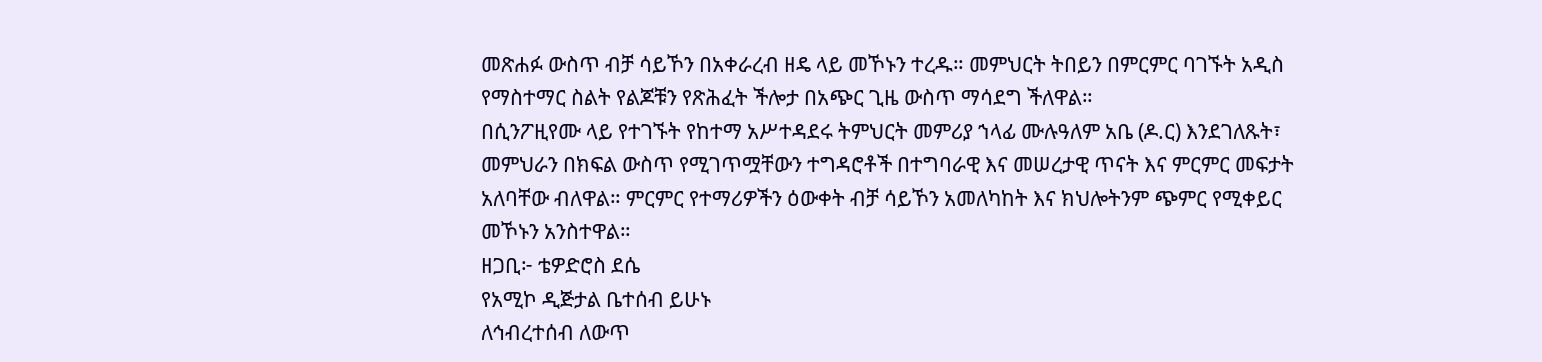መጽሐፉ ውስጥ ብቻ ሳይኾን በአቀራረብ ዘዴ ላይ መኾኑን ተረዱ። መምህርት ትበይን በምርምር ባገኙት አዲስ የማስተማር ስልት የልጆቹን የጽሕፈት ችሎታ በአጭር ጊዜ ውስጥ ማሳደግ ችለዋል።
በሲንፖዚየሙ ላይ የተገኙት የከተማ አሥተዳደሩ ትምህርት መምሪያ ኀላፊ ሙሉዓለም አቤ (ዶ.ር) እንደገለጹት፣ መምህራን በክፍል ውስጥ የሚገጥሟቸውን ተግዳሮቶች በተግባራዊ እና መሠረታዊ ጥናት እና ምርምር መፍታት አለባቸው ብለዋል። ምርምር የተማሪዎችን ዕውቀት ብቻ ሳይኾን አመለካከት እና ክህሎትንም ጭምር የሚቀይር መኾኑን አንስተዋል።
ዘጋቢ፦ ቴዎድሮስ ደሴ
የአሚኮ ዲጅታል ቤተሰብ ይሁኑ
ለኅብረተሰብ ለውጥ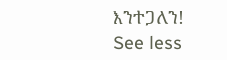እንተጋለን!
See less